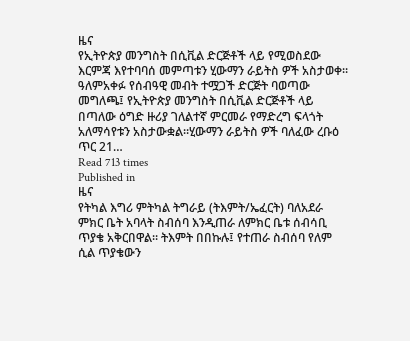ዜና
የኢትዮጵያ መንግስት በሲቪል ድርጅቶች ላይ የሚወስደው እርምጃ እየተባባሰ መምጣቱን ሂውማን ራይትስ ዎች አስታወቀ። ዓለምአቀፉ የሰብዓዊ መብት ተሟጋች ድርጅት ባወጣው መግለጫ፤ የኢትዮጵያ መንግስት በሲቪል ድርጅቶች ላይ በጣለው ዕግድ ዙሪያ ገለልተኛ ምርመራ የማድረግ ፍላጎት አለማሳየቱን አስታውቋል።ሂውማን ራይትስ ዎች ባለፈው ረቡዕ ጥር 21…
Read 713 times
Published in
ዜና
የትካል እግሪ ምትካል ትግራይ (ትእምት/ኤፈርት) ባለአደራ ምክር ቤት አባላት ስብሰባ እንዲጠራ ለምክር ቤቱ ሰብሳቢ ጥያቄ አቅርበዋል። ትእምት በበኩሉ፤ የተጠራ ስብሰባ የለም ሲል ጥያቄውን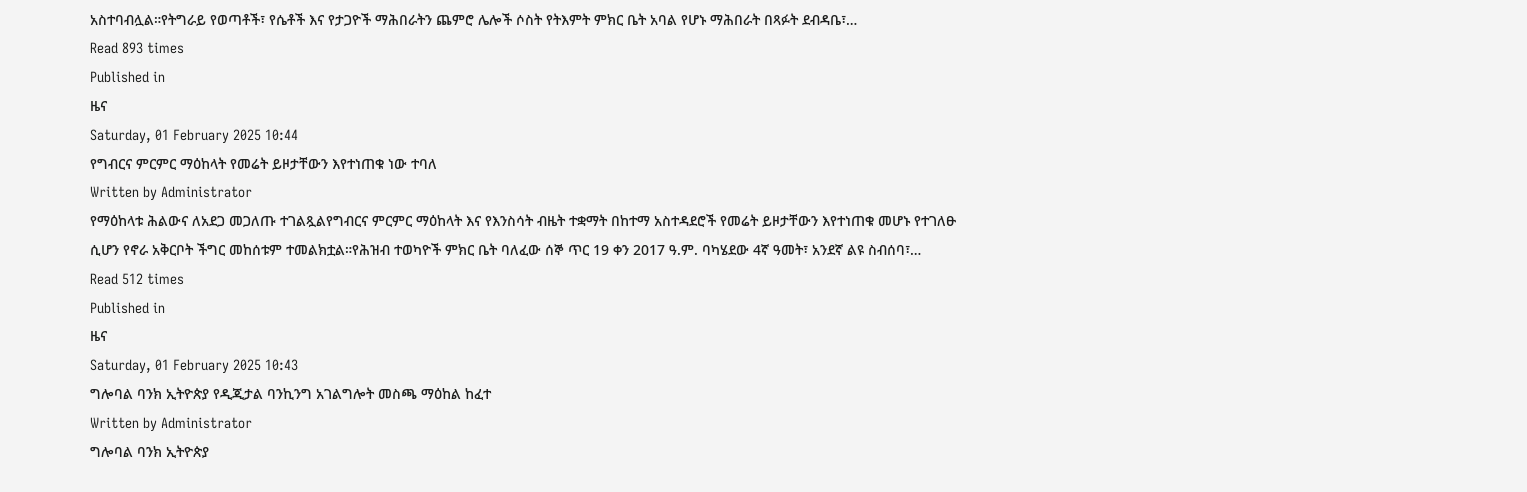አስተባብሏል።የትግራይ የወጣቶች፣ የሴቶች እና የታጋዮች ማሕበራትን ጨምሮ ሌሎች ሶስት የትእምት ምክር ቤት አባል የሆኑ ማሕበራት በጻፉት ደብዳቤ፣…
Read 893 times
Published in
ዜና
Saturday, 01 February 2025 10:44
የግብርና ምርምር ማዕከላት የመሬት ይዞታቸውን እየተነጠቁ ነው ተባለ
Written by Administrator
የማዕከላቱ ሕልውና ለአደጋ መጋለጡ ተገልጿልየግብርና ምርምር ማዕከላት እና የእንስሳት ብዜት ተቋማት በከተማ አስተዳደሮች የመሬት ይዞታቸውን እየተነጠቁ መሆኑ የተገለፁ ሲሆን የኖራ አቅርቦት ችግር መከሰቱም ተመልክቷል።የሕዝብ ተወካዮች ምክር ቤት ባለፈው ሰኞ ጥር 19 ቀን 2017 ዓ.ም. ባካሄደው 4ኛ ዓመት፣ አንደኛ ልዩ ስብሰባ፣…
Read 512 times
Published in
ዜና
Saturday, 01 February 2025 10:43
ግሎባል ባንክ ኢትዮጵያ የዲጂታል ባንኪንግ አገልግሎት መስጫ ማዕከል ከፈተ
Written by Administrator
ግሎባል ባንክ ኢትዮጵያ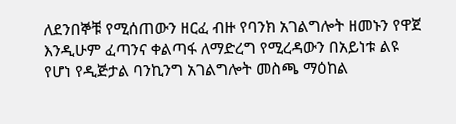ለደንበኞቹ የሚሰጠውን ዘርፈ ብዙ የባንክ አገልግሎት ዘመኑን የዋጀ እንዲሁም ፈጣንና ቀልጣፋ ለማድረግ የሚረዳውን በአይነቱ ልዩ የሆነ የዲጅታል ባንኪንግ አገልግሎት መስጫ ማዕከል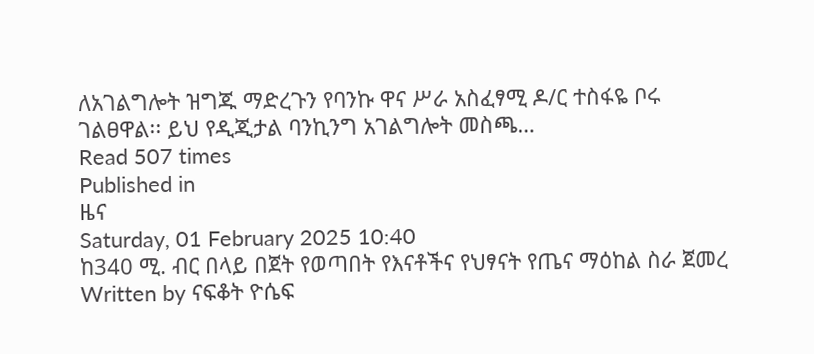ለአገልግሎት ዝግጁ ማድረጉን የባንኩ ዋና ሥራ አስፈፃሚ ዶ/ር ተስፋዬ ቦሩ ገልፀዋል፡፡ ይህ የዲጂታል ባንኪንግ አገልግሎት መስጫ…
Read 507 times
Published in
ዜና
Saturday, 01 February 2025 10:40
ከ340 ሚ. ብር በላይ በጀት የወጣበት የእናቶችና የህፃናት የጤና ማዕከል ስራ ጀመረ
Written by ናፍቆት ዮሴፍ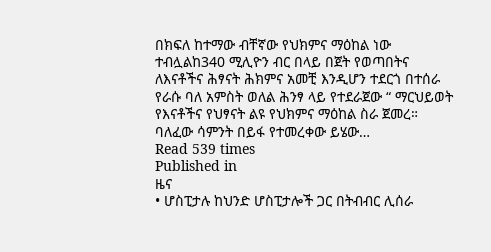በክፍለ ከተማው ብቸኛው የህክምና ማዕከል ነው ተብሏልከ340 ሚሊዮን ብር በላይ በጀት የወጣበትና ለእናቶችና ሕፃናት ሕክምና አመቺ እንዲሆን ተደርጎ በተሰራ የራሱ ባለ አምስት ወለል ሕንፃ ላይ የተደራጀው “ ማርህይወት የእናቶችና የህፃናት ልዩ የህክምና ማዕከል ስራ ጀመረ። ባለፈው ሳምንት በይፋ የተመረቀው ይሄው…
Read 539 times
Published in
ዜና
• ሆስፒታሉ ከህንድ ሆስፒታሎች ጋር በትብብር ሊሰራ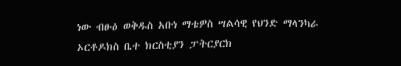ነው ብፁዕ ወቅዱስ አቡነ ማቴዎስ ሣልሳዊ የህንድ ማላንካራ ኦርቶዶክስ ቤተ ክርስቲያን ፓትርያርክ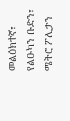መልዕክተኛ፣ የልዑካን ቡድን፣ ሜትሮ ፖሊታን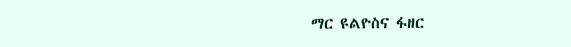ማር ዩልዮስና ፋዘር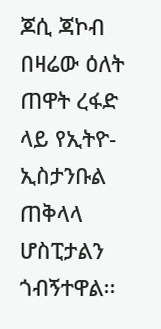ጆሲ ጃኮብ በዛሬው ዕለት ጠዋት ረፋድ ላይ የኢትዮ-ኢስታንቡል ጠቅላላ ሆስፒታልን ጎብኝተዋል፡፡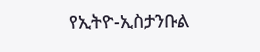የኢትዮ-ኢስታንቡል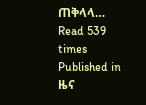ጠቅላላ…
Read 539 times
Published in
ዜና